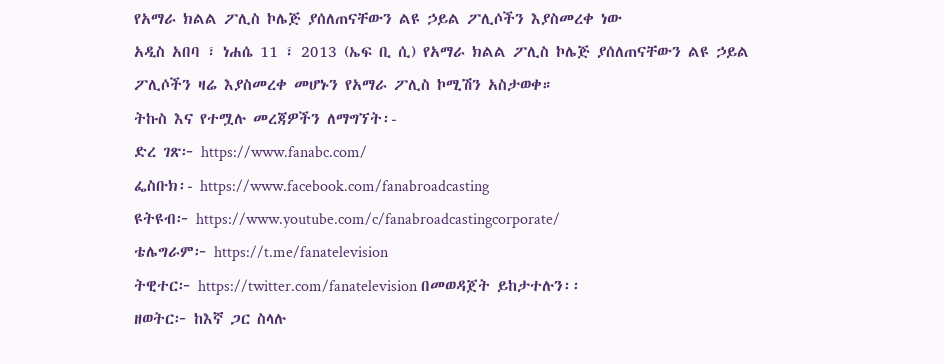የአማራ ክልል ፖሊስ ኮሌጅ ያሰለጠናቸውን ልዩ ኃይል ፖሊሶችን እያስመረቀ ነው
አዲስ አበባ ፣ ነሐሴ 11 ፣ 2013 (ኤፍ ቢ ሲ) የአማራ ክልል ፖሊስ ኮሌጅ ያሰለጠናቸውን ልዩ ኃይል ፖሊሶችን ዛሬ እያስመረቀ መሆኑን የአማራ ፖሊስ ኮሚሽን አስታወቀ።
ትኩስ እና የተሟሉ መረጃዎችን ለማግኘት፡-
ድረ ገጽ፦ https://www.fanabc.com/
ፌስቡክ፡- https://www.facebook.com/fanabroadcasting
ዩትዩብ፦ https://www.youtube.com/c/fanabroadcastingcorporate/
ቴሌግራም፦ https://t.me/fanatelevision
ትዊተር፦ https://twitter.com/fanatelevision በመወዳጀት ይከታተሉን፡፡
ዘወትር፦ ከእኛ ጋር ስላሉ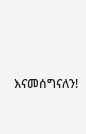እናመሰግናለን!